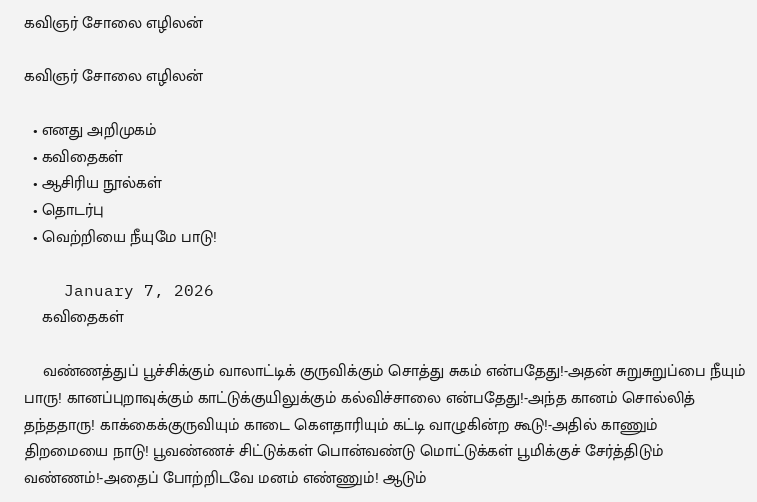கவிஞர் சோலை எழிலன்

கவிஞர் சோலை எழிலன்

  • எனது அறிமுகம்
  • கவிதைகள்
  • ஆசிரிய நூல்கள்
  • தொடர்பு
  • வெற்றியை நீயுமே பாடு!

    January 7, 2026
    கவிதைகள்

    வண்ணத்துப் பூச்சிக்கும் வாலாட்டிக் குருவிக்கும் சொத்து சுகம் என்பதேது!-அதன் சுறுசுறுப்பை நீயும் பாரு! கானப்புறாவுக்கும் காட்டுக்குயிலுக்கும் கல்விச்சாலை என்பதேது!-அந்த கானம் சொல்லித் தந்ததாரு! காக்கைக்குருவியும் காடை கௌதாரியும் கட்டி வாழுகின்ற கூடு!-அதில் காணும் திறமையை நாடு! பூவண்ணச் சிட்டுக்கள் பொன்வண்டு மொட்டுக்கள் பூமிக்குச் சேர்த்திடும் வண்ணம்!-அதைப் போற்றிடவே மனம் எண்ணும்! ஆடும்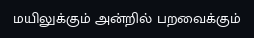மயிலுக்கும் அன்றில் பறவைக்கும்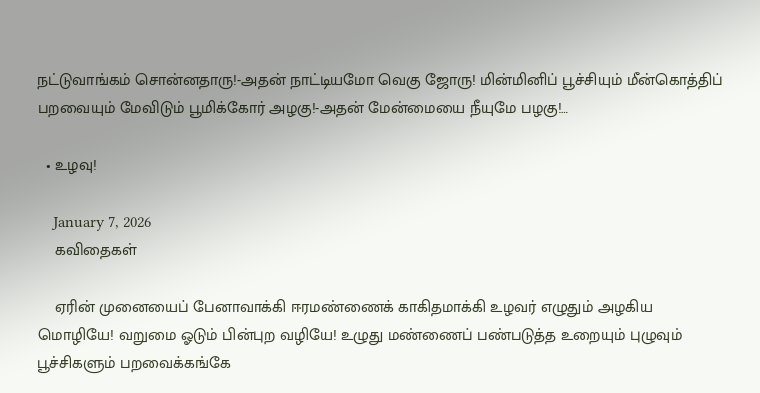நட்டுவாங்கம் சொன்னதாரு!-அதன் நாட்டியமோ வெகு ஜோரு! மின்மினிப் பூச்சியும் மீன்கொத்திப் பறவையும் மேவிடும் பூமிக்கோர் அழகு!-அதன் மேன்மையை நீயுமே பழகு!…

  • உழவு!

    January 7, 2026
    கவிதைகள்

    ஏரின் முனையைப் பேனாவாக்கி ஈரமண்ணைக் காகிதமாக்கி உழவர் எழுதும் அழகிய மொழியே! வறுமை ஓடும் பின்புற வழியே! உழுது மண்ணைப் பண்படுத்த உறையும் புழுவும் பூச்சிகளும் பறவைக்கங்கே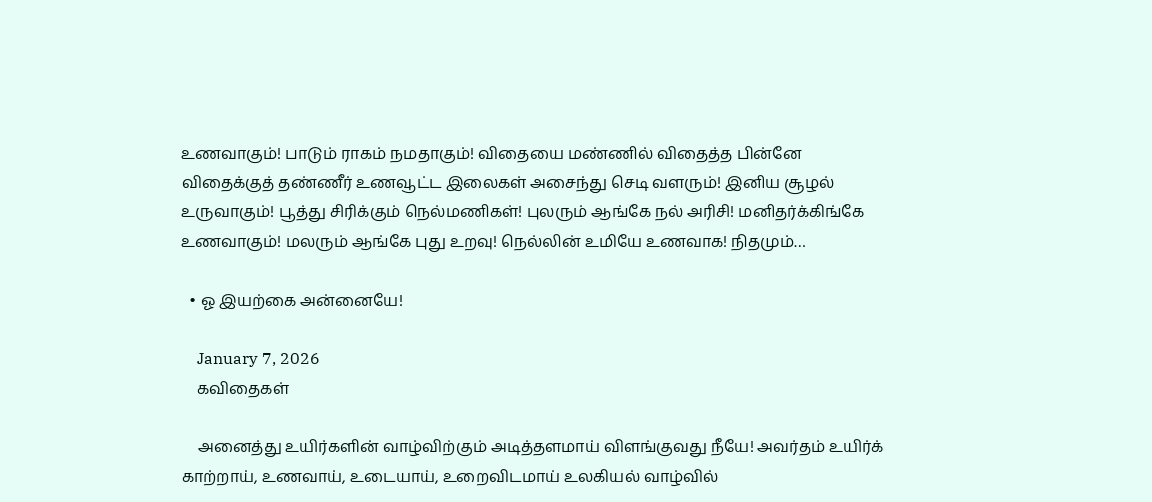உணவாகும்! பாடும் ராகம் நமதாகும்! விதையை மண்ணில் விதைத்த பின்னே விதைக்குத் தண்ணீர் உணவூட்ட இலைகள் அசைந்து செடி வளரும்! இனிய சூழல் உருவாகும்! பூத்து சிரிக்கும் நெல்மணிகள்! புலரும் ஆங்கே நல் அரிசி! மனிதர்க்கிங்கே உணவாகும்! மலரும் ஆங்கே புது உறவு! நெல்லின் உமியே உணவாக! நிதமும்…

  • ஓ இயற்கை அன்னையே!

    January 7, 2026
    கவிதைகள்

    அனைத்து உயிர்களின் வாழ்விற்கும் அடித்தளமாய் விளங்குவது நீயே! அவர்தம் உயிர்க் காற்றாய், உணவாய், உடையாய், உறைவிடமாய் உலகியல் வாழ்வில்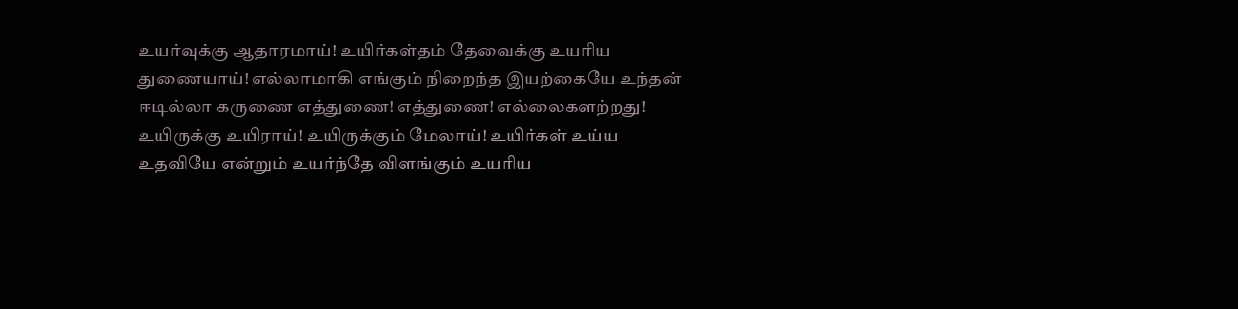உயர்வுக்கு ஆதாரமாய்! உயிர்கள்தம் தேவைக்கு உயரிய துணையாய்! எல்லாமாகி எங்கும் நிறைந்த இயற்கையே உந்தன் ஈடில்லா கருணை எத்துணை! எத்துணை! எல்லைகளற்றது! உயிருக்கு உயிராய்! உயிருக்கும் மேலாய்! உயிர்கள் உய்ய உதவியே என்றும் உயர்ந்தே விளங்கும் உயரிய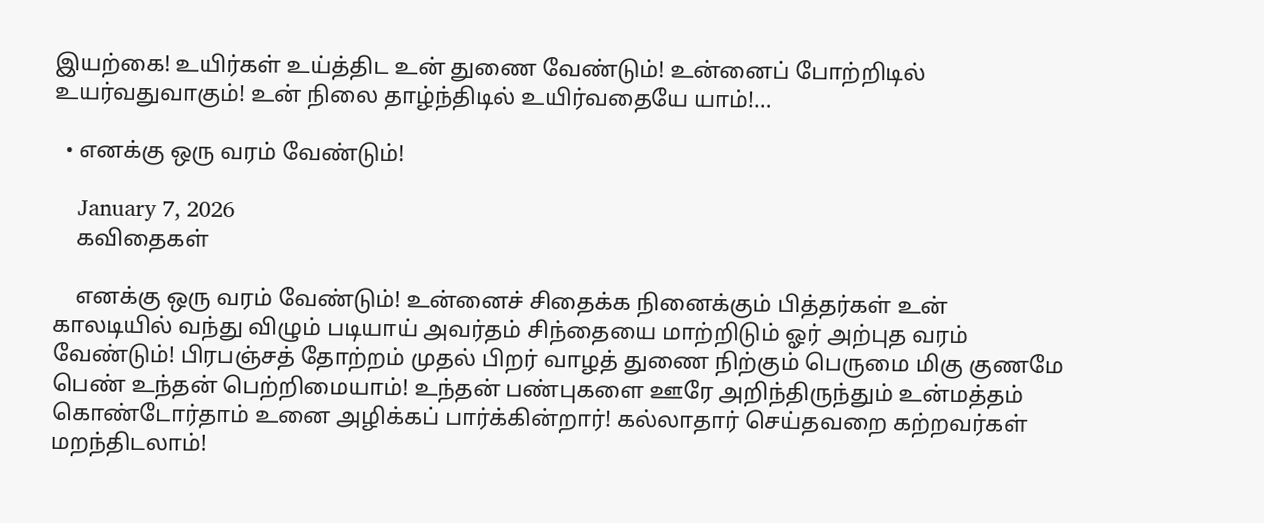இயற்கை! உயிர்கள் உய்த்திட உன் துணை வேண்டும்! உன்னைப் போற்றிடில் உயர்வதுவாகும்! உன் நிலை தாழ்ந்திடில் உயிர்வதையே யாம்!…

  • எனக்கு ஒரு வரம் வேண்டும்!

    January 7, 2026
    கவிதைகள்

    எனக்கு ஒரு வரம் வேண்டும்! உன்னைச் சிதைக்க நினைக்கும் பித்தர்கள் உன் காலடியில் வந்து விழும் படியாய் அவர்தம் சிந்தையை மாற்றிடும் ஓர் அற்புத வரம் வேண்டும்! பிரபஞ்சத் தோற்றம் முதல் பிறர் வாழத் துணை நிற்கும் பெருமை மிகு குணமே பெண் உந்தன் பெற்றிமையாம்! உந்தன் பண்புகளை ஊரே அறிந்திருந்தும் உன்மத்தம் கொண்டோர்தாம் உனை அழிக்கப் பார்க்கின்றார்! கல்லாதார் செய்தவறை கற்றவர்கள் மறந்திடலாம்!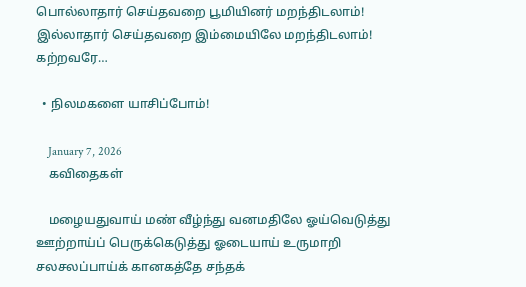பொல்லாதார் செய்தவறை பூமியினர் மறந்திடலாம்! இல்லாதார் செய்தவறை இம்மையிலே மறந்திடலாம்! கற்றவரே…

  • நிலமகளை யாசிப்போம்!

    January 7, 2026
    கவிதைகள்

    மழையதுவாய் மண் வீழ்ந்து வனமதிலே ஓய்வெடுத்து ஊற்றாய்ப் பெருக்கெடுத்து ஓடையாய் உருமாறி சலசலப்பாய்க் கானகத்தே சந்தக்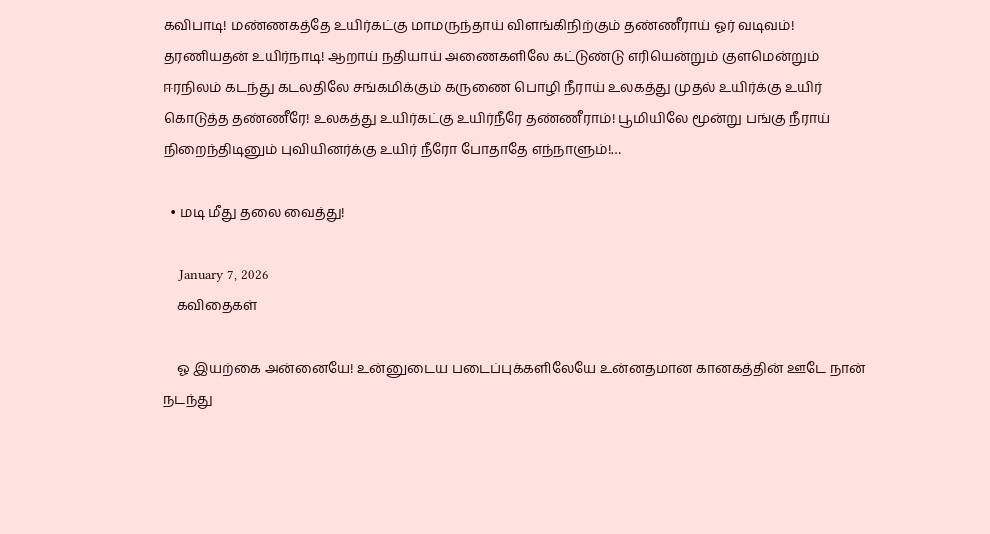கவிபாடி! மண்ணகத்தே உயிர்கட்கு மாமருந்தாய் விளங்கிநிற்கும் தண்ணீராய் ஓர் வடிவம்! தரணியதன் உயிர்நாடி! ஆறாய் நதியாய் அணைகளிலே கட்டுண்டு எரியென்றும் குளமென்றும் ஈரநிலம் கடந்து கடலதிலே சங்கமிக்கும் கருணை பொழி நீராய் உலகத்து முதல் உயிர்க்கு உயிர் கொடுத்த தண்ணீரே! உலகத்து உயிர்கட்கு உயிர்நீரே தண்ணீராம்! பூமியிலே மூன்று பங்கு நீராய் நிறைந்திடினும் புவியினர்க்கு உயிர் நீரோ போதாதே எந்நாளும்!…

  • மடி மீது தலை வைத்து!

    January 7, 2026
    கவிதைகள்

    ஓ இயற்கை அன்னையே! உன்னுடைய படைப்புக்களிலேயே உன்னதமான கானகத்தின் ஊடே நான் நடந்து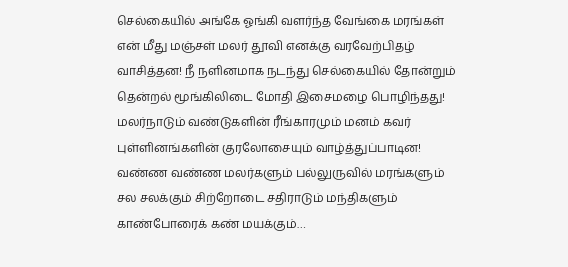செல்கையில் அங்கே ஓங்கி வளர்ந்த வேங்கை மரங்கள் என் மீது மஞ்சள் மலர் தூவி எனக்கு வரவேற்பிதழ் வாசித்தன! நீ நளினமாக நடந்து செல்கையில் தோன்றும் தென்றல் மூங்கிலிடை மோதி இசைமழை பொழிந்தது! மலர்நாடும் வண்டுகளின் ரீங்காரமும் மனம் கவர் புள்ளினங்களின் குரலோசையும் வாழ்த்துப்பாடின! வண்ண வண்ண மலர்களும் பல்லுருவில் மரங்களும் சல சலக்கும் சிற்றோடை சதிராடும் மந்திகளும் காண்போரைக் கண் மயக்கும்…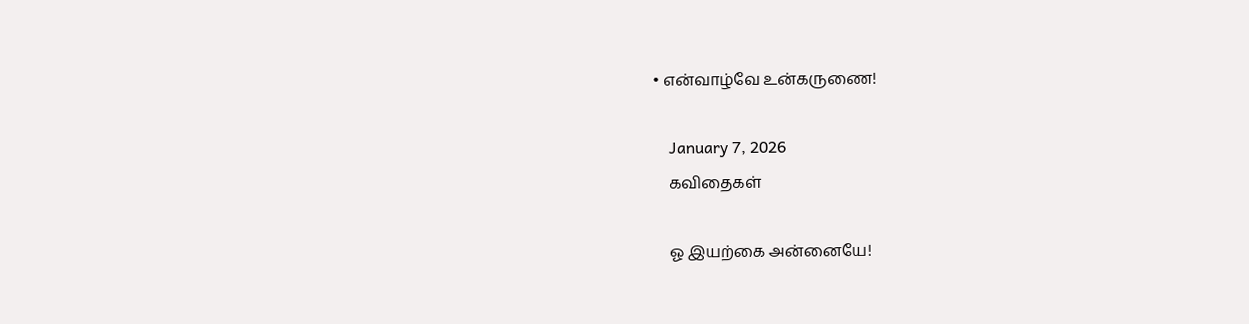• என்வாழ்வே உன்கருணை!

    January 7, 2026
    கவிதைகள்

    ஓ இயற்கை அன்னையே!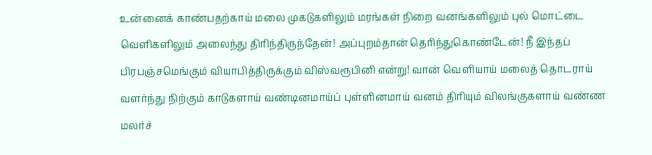உன்னைக் காண்பதற்காய் மலை முகடுகளிலும் மரங்கள் நிறை வனங்களிலும் புல் மொட்டை வெளிகளிலும் அலைந்து திரிந்திருந்தேன்! அப்புறம்தான் தெரிந்துகொண்டேன்! நீ இந்தப் பிரபஞ்சமெங்கும் வியாபித்திருக்கும் விஸ்வரூபினி என்று! வான் வெளியாய் மலைத் தொடராய் வளர்ந்து நிற்கும் காடுகளாய் வண்டினமாய்ப் புள்ளினமாய் வனம் திரியும் விலங்குகளாய் வண்ண மலர்ச்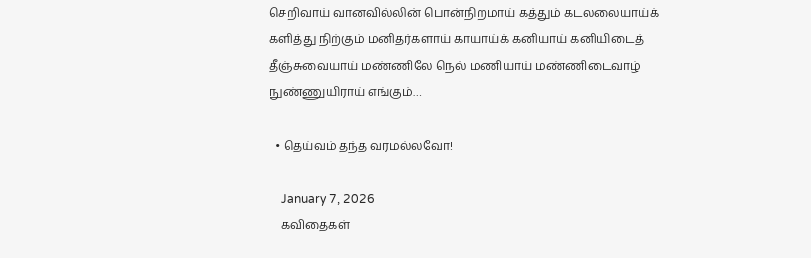செறிவாய் வானவில்லின் பொன்நிறமாய் கத்தும் கடலலையாய்க் களித்து நிற்கும் மனிதர்களாய் காயாய்க் கனியாய் கனியிடைத் தீஞ்சுவையாய் மண்ணிலே நெல் மணியாய் மண்ணிடைவாழ் நுண்ணுயிராய் எங்கும்…

  • தெய்வம் தந்த வரமல்லவோ!

    January 7, 2026
    கவிதைகள்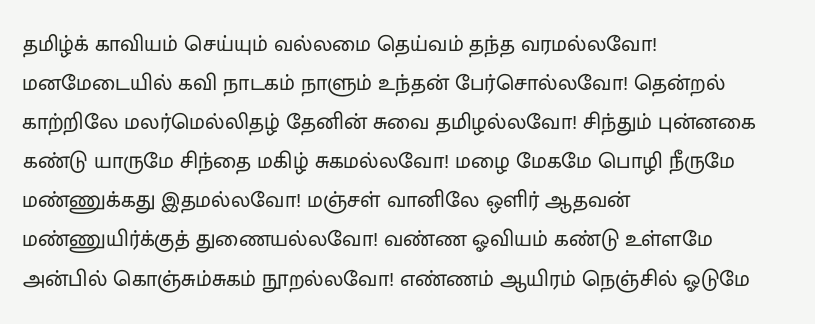தமிழ்க் காவியம் செய்யும் வல்லமை தெய்வம் தந்த வரமல்லவோ! மனமேடையில் கவி நாடகம் நாளும் உந்தன் பேர்சொல்லவோ! தென்றல் காற்றிலே மலர்மெல்லிதழ் தேனின் சுவை தமிழல்லவோ! சிந்தும் புன்னகை கண்டு யாருமே சிந்தை மகிழ் சுகமல்லவோ! மழை மேகமே பொழி நீருமே மண்ணுக்கது இதமல்லவோ! மஞ்சள் வானிலே ஒளிர் ஆதவன் மண்ணுயிர்க்குத் துணையல்லவோ! வண்ண ஓவியம் கண்டு உள்ளமே அன்பில் கொஞ்சும்சுகம் நூறல்லவோ! எண்ணம் ஆயிரம் நெஞ்சில் ஓடுமே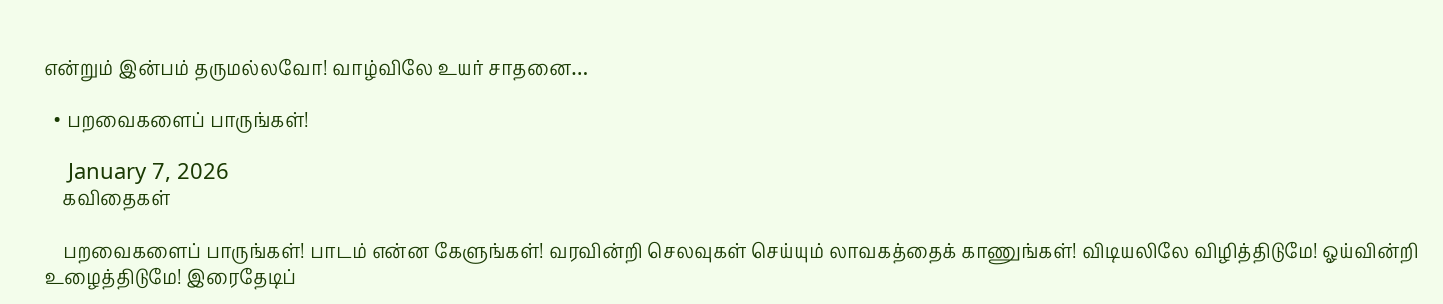என்றும் இன்பம் தருமல்லவோ! வாழ்விலே உயர் சாதனை…

  • பறவைகளைப் பாருங்கள்!

    January 7, 2026
    கவிதைகள்

    பறவைகளைப் பாருங்கள்! பாடம் என்ன கேளுங்கள்! வரவின்றி செலவுகள் செய்யும் லாவகத்தைக் காணுங்கள்! விடியலிலே விழித்திடுமே! ஓய்வின்றி உழைத்திடுமே! இரைதேடிப்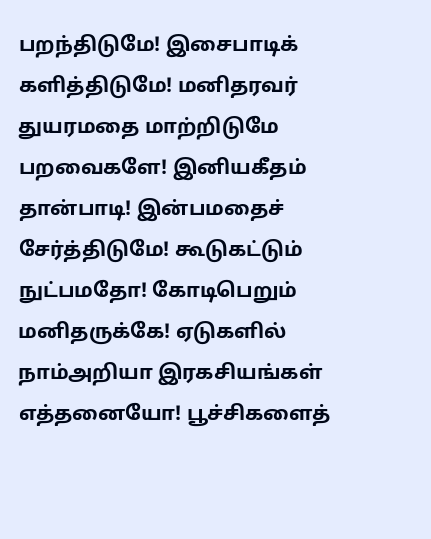பறந்திடுமே! இசைபாடிக் களித்திடுமே! மனிதரவர் துயரமதை மாற்றிடுமே பறவைகளே! இனியகீதம் தான்பாடி! இன்பமதைச் சேர்த்திடுமே! கூடுகட்டும் நுட்பமதோ! கோடிபெறும் மனிதருக்கே! ஏடுகளில் நாம்அறியா இரகசியங்கள் எத்தனையோ! பூச்சிகளைத்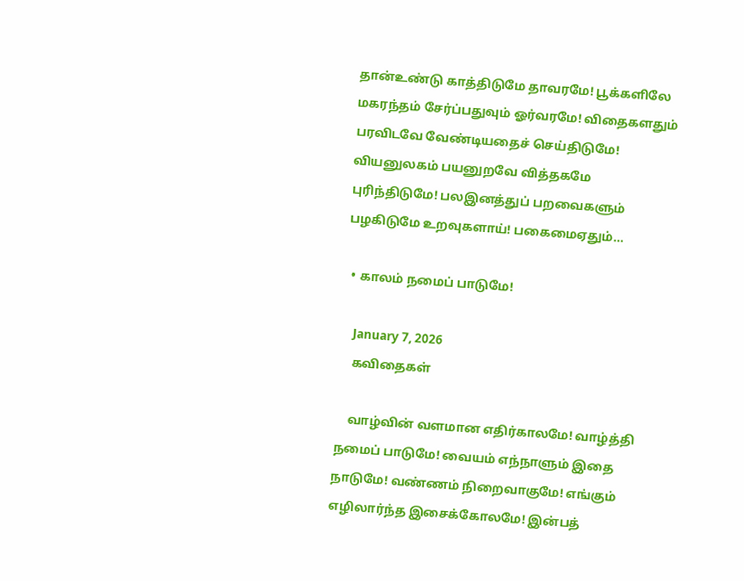தான்உண்டு காத்திடுமே தாவரமே! பூக்களிலே மகரந்தம் சேர்ப்பதுவும் ஓர்வரமே! விதைகளதும் பரவிடவே வேண்டியதைச் செய்திடுமே! வியனுலகம் பயனுறவே வித்தகமே புரிந்திடுமே! பலஇனத்துப் பறவைகளும் பழகிடுமே உறவுகளாய்! பகைமைஏதும்…

  • காலம் நமைப் பாடுமே!

    January 7, 2026
    கவிதைகள்

    வாழ்வின் வளமான எதிர்காலமே! வாழ்த்தி நமைப் பாடுமே! வையம் எந்நாளும் இதை நாடுமே! வண்ணம் நிறைவாகுமே! எங்கும் எழிலார்ந்த இசைக்கோலமே! இன்பத்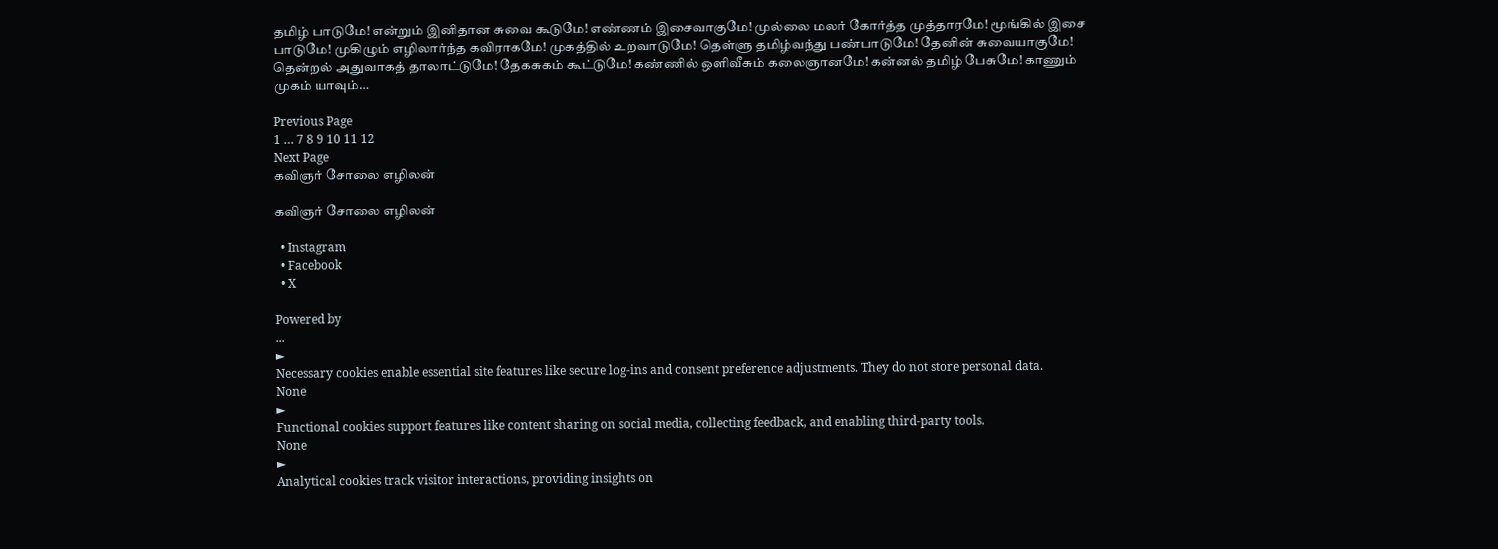தமிழ் பாடுமே! என்றும் இனிதான சுவை கூடுமே! எண்ணம் இசைவாகுமே! முல்லை மலர் கோர்த்த முத்தாரமே! மூங்கில் இசை பாடுமே! முகிழும் எழிலார்ந்த கவிராகமே! முகத்தில் உறவாடுமே! தெள்ளு தமிழ்வந்து பண்பாடுமே! தேனின் சுவையாகுமே! தென்றல் அதுவாகத் தாலாட்டுமே! தேகசுகம் கூட்டுமே! கண்ணில் ஒளிவீசும் கலைஞானமே! கன்னல் தமிழ் பேசுமே! காணும் முகம் யாவும்…

Previous Page
1 … 7 8 9 10 11 12
Next Page
கவிஞர் சோலை எழிலன்

கவிஞர் சோலை எழிலன்

  • Instagram
  • Facebook
  • X

Powered by
...
►
Necessary cookies enable essential site features like secure log-ins and consent preference adjustments. They do not store personal data.
None
►
Functional cookies support features like content sharing on social media, collecting feedback, and enabling third-party tools.
None
►
Analytical cookies track visitor interactions, providing insights on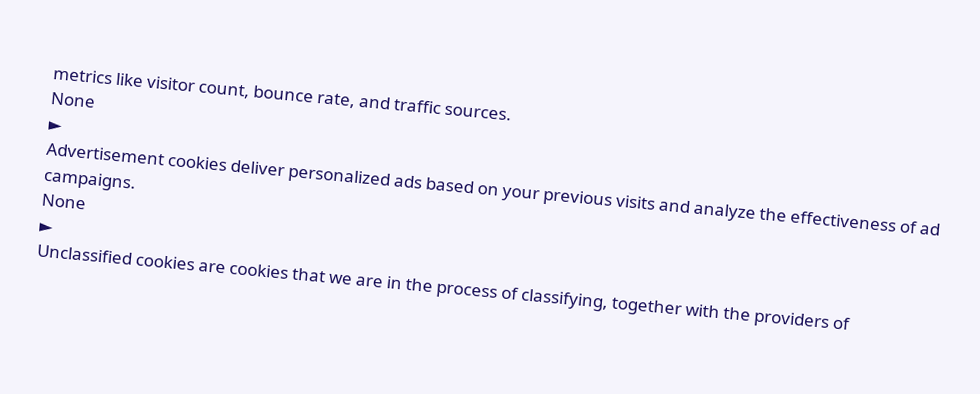metrics like visitor count, bounce rate, and traffic sources.
None
►
Advertisement cookies deliver personalized ads based on your previous visits and analyze the effectiveness of ad campaigns.
None
►
Unclassified cookies are cookies that we are in the process of classifying, together with the providers of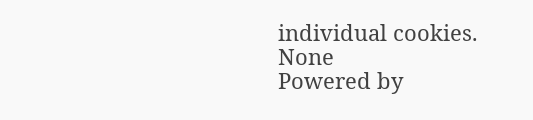individual cookies.
None
Powered by